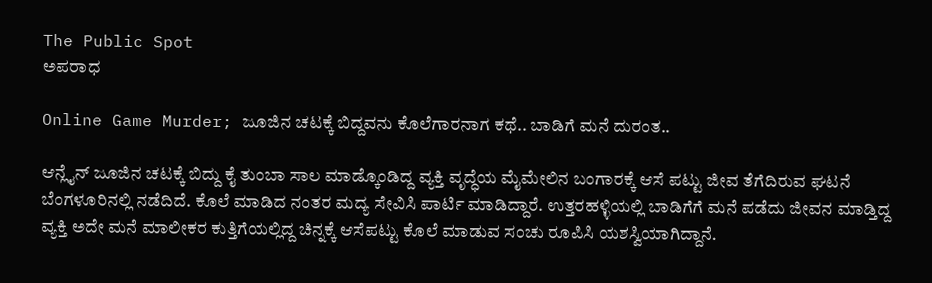The Public Spot
ಅಪರಾಧ

Online Game Murder; ಜೂಜಿನ ಚಟಕ್ಕೆ ಬಿದ್ದವನು ಕೊಲೆಗಾರನಾಗ ಕಥೆ.. ಬಾಡಿಗೆ ಮನೆ ದುರಂತ..

ಆನ್ಲೈನ್ ಜೂಜಿನ ಚಟಕ್ಕೆ ಬಿದ್ದು ಕೈ ತುಂಬಾ ಸಾಲ ಮಾಡ್ಕೊಂಡಿದ್ದ ವ್ಯಕ್ತಿ ವೃದ್ಧೆಯ ಮೈಮೇಲಿನ ಬಂಗಾರಕ್ಕೆ ಆಸೆ ಪಟ್ಟು ಜೀವ ತೆಗೆದಿರುವ ಘಟನೆ ಬೆಂಗಳೂರಿನಲ್ಲಿ ನಡೆದಿದೆ. ಕೊಲೆ ಮಾಡಿದ ನಂತರ ಮದ್ಯ ಸೇವಿಸಿ ಪಾರ್ಟಿ ಮಾಡಿದ್ದಾರೆ. ಉತ್ತರಹಳ್ಳಿಯಲ್ಲಿ ಬಾಡಿಗೆಗೆ ಮನೆ ಪಡೆದು ಜೀವನ ಮಾಡ್ತಿದ್ದ ವ್ಯಕ್ತಿ ಅದೇ ಮನೆ ಮಾಲೀಕರ ಕುತ್ತಿಗೆಯಲ್ಲಿದ್ದ ಚಿನ್ನಕ್ಕೆ ಆಸೆಪಟ್ಟು ಕೊಲೆ ಮಾಡುವ ಸಂಚು ರೂಪಿಸಿ ಯಶಸ್ವಿಯಾಗಿದ್ದಾನೆ.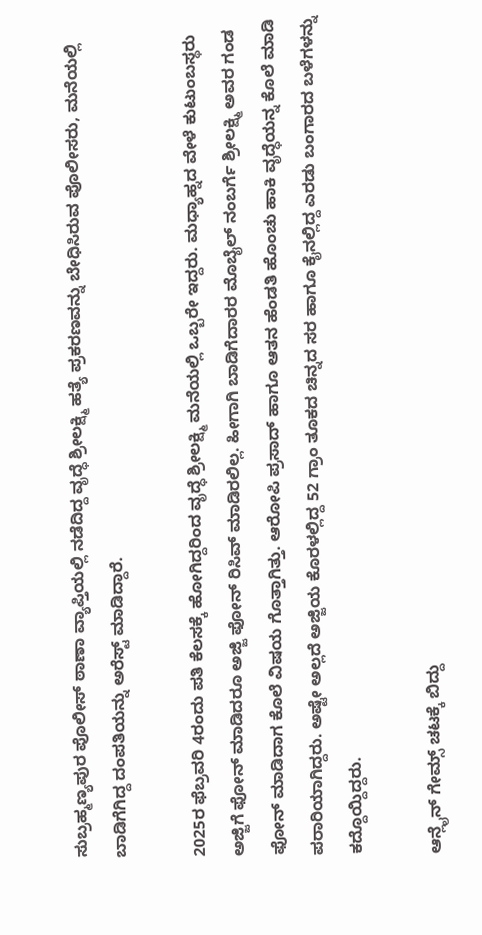ಸುಬ್ರಹ್ಮಣ್ಯಪುರ ಪೊಲೀಸ್ ಠಾಣಾ ವ್ಯಾಪ್ತಿಯಲ್ಲಿ ನಡೆದಿದ್ದ ವೃದ್ಧೆ ಶ್ರೀಲಕ್ಷ್ಮಿ ಹತ್ಯೆ ಪ್ರಕರಣವನ್ನು ಬೇಧಿಸಿರುವ ಪೊಲೀಸರು, ಮನೆಯಲ್ಲಿ ಬಾಡಿಗೆಗಿದ್ದ ದಂಪತಿಯನ್ನು ಅರೆಸ್ಟ್ ಮಾಡಿದ್ದಾರೆ.

2025ರ ಫೆಬ್ರವರಿ 4ರಂದು ಪತಿ ಕೆಲಸಕ್ಕೆ ಹೋಗಿದ್ದರಿಂದ ವೃದ್ಧೆ ಶ್ರೀಲಕ್ಷ್ಮಿ ಮನೆಯಲ್ಲಿ ಒಬ್ಬರೇ ಇದ್ದರು. ಮಧ್ಯಾಹ್ನದ ವೇಳೆ ಕುಟುಂಬಸ್ಥರು ಅಜ್ಜಿಗೆ ಫೋನ್ ಮಾಡಿದರೂ ಅಜ್ಜಿ ಫೋನ್ ರಿಸಿವ್ ಮಾಡಿರಲಿಲ್ಲ. ಹೀಗಾಗಿ ಬಾಡಿಗೆದಾರರ ಮೊಬೈಲ್ ನಂಬರ್ಗೆ ಶ್ರೀಲಕ್ಷ್ಮಿ ಅವರ ಗಂಡ ಫೋನ್ ಮಾಡಿದಾಗ ಕೊಲೆ ವಿಷಯ ಗೊತ್ತಾಗಿತ್ತು. ಆರೋಪಿ ಪ್ರಸಾದ್ ಹಾಗೂ ಆತನ ಹೆಂಡತಿ ಹೊಂಚು ಹಾಕಿ ವೃದ್ಧೆಯನ್ನ ಕೊಲೆ ಮಾಡಿ ಪರಾರಿಯಾಗಿದ್ದರು. ಅಷ್ಟೇ ಅಲ್ಲದೆ ಅಜ್ಜಿಯ ಕೊರಳಲ್ಲಿದ್ದ 52 ಗ್ರಾಂ ತೂಕದ ಚಿನ್ನದ ಸರ ಹಾಗೂ ಕೈನಲ್ಲಿದ್ದ ಎರಡು ಬಂಗಾರದ ಬಳೆಗಳನ್ನು ಕದ್ದೊಯ್ದಿದ್ದರು.

ಆನ್ಲೈನ್ ಗೇಮ್ಸ್ ಚಟಕ್ಕೆ ಬಿದ್ದು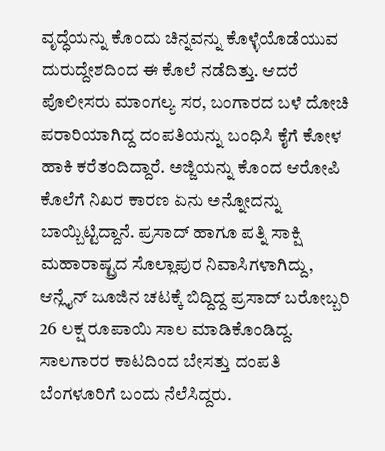ವೃದ್ಧೆಯನ್ನು ಕೊಂದು ಚಿನ್ನವನ್ನು ಕೊಳ್ಳೆಯೊಡೆಯುವ ದುರುದ್ದೇಶದಿಂದ ಈ ಕೊಲೆ ನಡೆದಿತ್ತು. ಆದರೆ ಪೊಲೀಸರು ಮಾಂಗಲ್ಯ ಸರ, ಬಂಗಾರದ ಬಳೆ ದೋಚಿ ಪರಾರಿಯಾಗಿದ್ದ ದಂಪತಿಯನ್ನು ಬಂಧಿಸಿ ಕೈಗೆ ಕೋಳ ಹಾಕಿ ಕರೆತಂದಿದ್ದಾರೆ. ಅಜ್ಜಿಯನ್ನು ಕೊಂದ ಆರೋಪಿ ಕೊಲೆಗೆ ನಿಖರ ಕಾರಣ ಏನು ಅನ್ನೋದನ್ನು ಬಾಯ್ಬಿಟ್ಟಿದ್ದಾನೆ. ಪ್ರಸಾದ್ ಹಾಗೂ ಪತ್ನಿ ಸಾಕ್ಷಿ ಮಹಾರಾಷ್ಟ್ರದ ಸೊಲ್ಲಾಪುರ ನಿವಾಸಿಗಳಾಗಿದ್ದು, ಆನ್ಲೈನ್ ಜೂಜಿನ ಚಟಕ್ಕೆ ಬಿದ್ದಿದ್ದ ಪ್ರಸಾದ್ ಬರೋಬ್ಬರಿ 26 ಲಕ್ಷ ರೂಪಾಯಿ ಸಾಲ ಮಾಡಿಕೊಂಡಿದ್ದ. ಸಾಲಗಾರರ ಕಾಟದಿಂದ ಬೇಸತ್ತು ದಂಪತಿ ಬೆಂಗಳೂರಿಗೆ ಬಂದು ನೆಲೆಸಿದ್ದರು.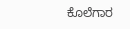ಕೊಲೆಗಾರ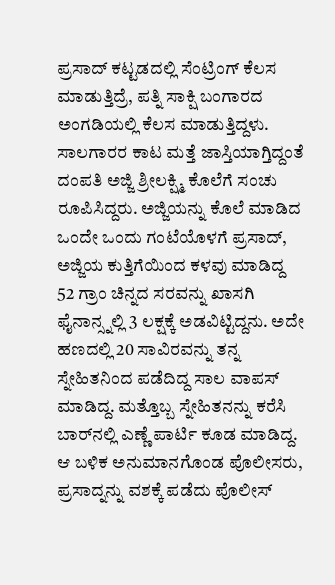ಪ್ರಸಾದ್ ಕಟ್ಟಡದಲ್ಲಿ ಸೆಂಟ್ರಿಂಗ್ ಕೆಲಸ ಮಾಡುತ್ತಿದ್ರೆ, ಪತ್ನಿ ಸಾಕ್ಷಿ ಬಂಗಾರದ ಅಂಗಡಿಯಲ್ಲಿ ಕೆಲಸ ಮಾಡುತ್ತಿದ್ದಳು. ಸಾಲಗಾರರ ಕಾಟ ಮತ್ತೆ ಜಾಸ್ತಿಯಾಗ್ತಿದ್ದಂತೆ ದಂಪತಿ ಅಜ್ಜಿ ಶ್ರೀಲಕ್ಷ್ಮಿ ಕೊಲೆಗೆ ಸಂಚು ರೂಪಿಸಿದ್ದರು. ಅಜ್ಜಿಯನ್ನು ಕೊಲೆ ಮಾಡಿದ ಒಂದೇ ಒಂದು ಗಂಟೆಯೊಳಗೆ ಪ್ರಸಾದ್, ಅಜ್ಜಿಯ ಕುತ್ತಿಗೆಯಿಂದ ಕಳವು ಮಾಡಿದ್ದ 52 ಗ್ರಾಂ ಚಿನ್ನದ ಸರವನ್ನು ಖಾಸಗಿ ಫೈನಾನ್ಸ್ನಲ್ಲಿ 3 ಲಕ್ಷಕ್ಕೆ ಅಡವಿಟ್ಟಿದ್ದನು. ಅದೇ ಹಣದಲ್ಲಿ 20 ಸಾವಿರವನ್ನು ತನ್ನ ಸ್ನೇಹಿತನಿಂದ ಪಡೆದಿದ್ದ ಸಾಲ ವಾಪಸ್ ಮಾಡಿದ್ದ. ಮತ್ತೊಬ್ಬ ಸ್ನೇಹಿತನನ್ನು ಕರೆಸಿ ಬಾರ್‌ನಲ್ಲಿ ಎಣ್ಣೆ ಪಾರ್ಟಿ ಕೂಡ ಮಾಡಿದ್ದ. ಆ ಬಳಿಕ ಅನುಮಾನಗೊಂಡ ಪೊಲೀಸರು, ಪ್ರಸಾದ್ನನ್ನು ವಶಕ್ಕೆ ಪಡೆದು ಪೊಲೀಸ್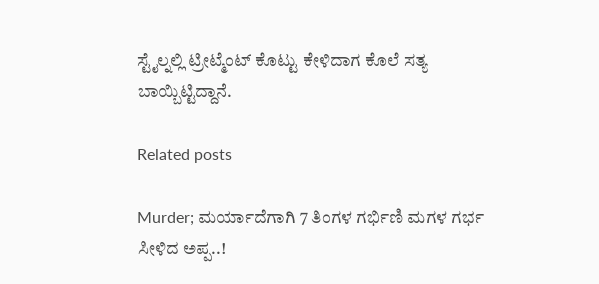ಸ್ಟೈಲ್ನಲ್ಲಿ ಟ್ರೀಟ್ಮೆಂಟ್ ಕೊಟ್ಟು ಕೇಳಿದಾಗ ಕೊಲೆ ಸತ್ಯ ಬಾಯ್ಬಿಟ್ಟಿದ್ದಾನೆ.

Related posts

Murder; ಮರ್ಯಾದೆಗಾಗಿ 7 ತಿಂಗಳ ಗರ್ಭಿಣಿ ಮಗಳ ಗರ್ಭ ಸೀಳಿದ ಅಪ್ಪ..!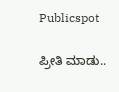Publicspot

ಪ್ರೀತಿ ಮಾಡು..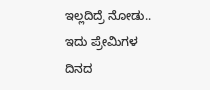ಇಲ್ಲದಿದ್ರೆ ನೋಡು.. ಇದು ಪ್ರೇಮಿಗಳ ದಿನದ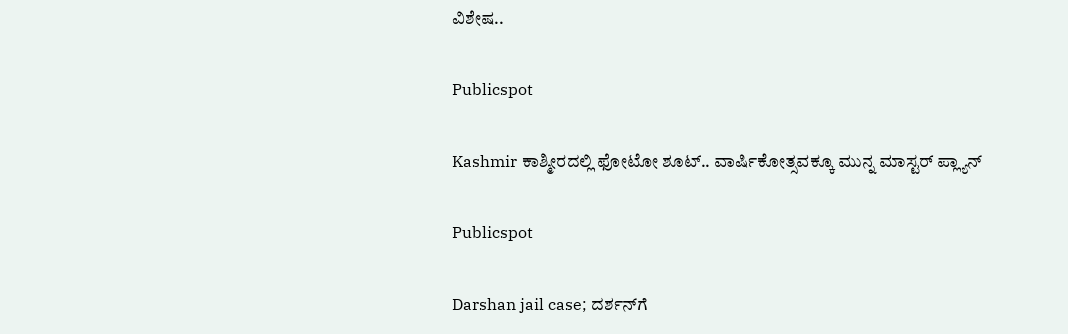ವಿಶೇಷ..

Publicspot

Kashmir ಕಾಶ್ಮೀರದಲ್ಲಿ ಫೋಟೋ ಶೂಟ್.. ವಾರ್ಷಿಕೋತ್ಸವಕ್ಕೂ ಮುನ್ನ ಮಾಸ್ಟರ್ ಪ್ಲ್ಯಾನ್

Publicspot

Darshan jail case; ದರ್ಶನ್‌ಗೆ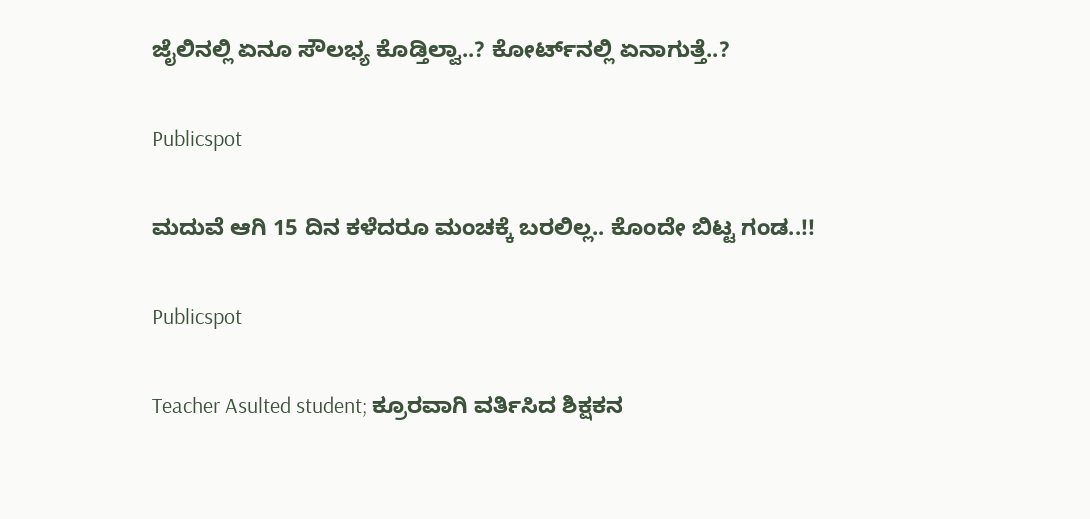ಜೈಲಿನಲ್ಲಿ ಏನೂ ಸೌಲಭ್ಯ ಕೊಡ್ತಿಲ್ವಾ..? ಕೋರ್ಟ್‌ನಲ್ಲಿ ಏನಾಗುತ್ತೆ..?

Publicspot

ಮದುವೆ ಆಗಿ 15 ದಿನ ಕಳೆದರೂ ಮಂಚಕ್ಕೆ ಬರಲಿಲ್ಲ.. ಕೊಂದೇ ಬಿಟ್ಟ ಗಂಡ..!!

Publicspot

Teacher Asulted student; ಕ್ರೂರವಾಗಿ ವರ್ತಿಸಿದ ಶಿಕ್ಷಕನ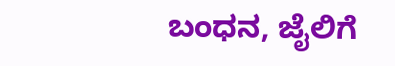ಬಂಧನ, ಜೈಲಿಗೆ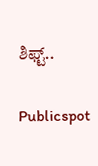ಶಿಫ್ಟ್..

Publicspot